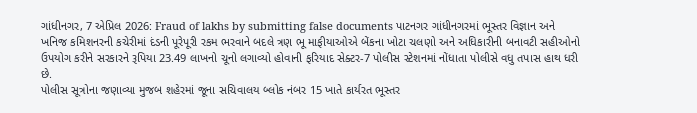ગાંધીનગર, 7 એપ્રિલ 2026: Fraud of lakhs by submitting false documents પાટનગર ગાંધીનગરમાં ભૂસ્તર વિજ્ઞાન અને ખનિજ કમિશનરની કચેરીમાં દંડની પૂરેપૂરી રકમ ભરવાને બદલે ત્રણ ભૂ માફીયાઓએ બેંકના ખોટા ચલણો અને અધિકારીની બનાવટી સહીઓનો ઉપયોગ કરીને સરકારને રૂપિયા 23.49 લાખનો ચૂનો લગાવ્યો હોવાની ફરિયાદ સેક્ટર-7 પોલીસ સ્ટેશનમાં નોંધાતા પોલીસે વધુ તપાસ હાથ ધરી છે.
પોલીસ સૂત્રોના જણાવ્યા મુજબ શહેરમાં જૂના સચિવાલય બ્લોક નંબર 15 ખાતે કાર્યરત ભૂસ્તર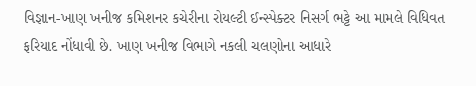વિજ્ઞાન-ખાણ ખનીજ કમિશનર કચેરીના રોયલ્ટી ઈન્સ્પેક્ટર નિસર્ગ ભટ્ટે આ મામલે વિધિવત ફરિયાદ નોંધાવી છે. ખાણ ખનીજ વિભાગે નકલી ચલણોના આધારે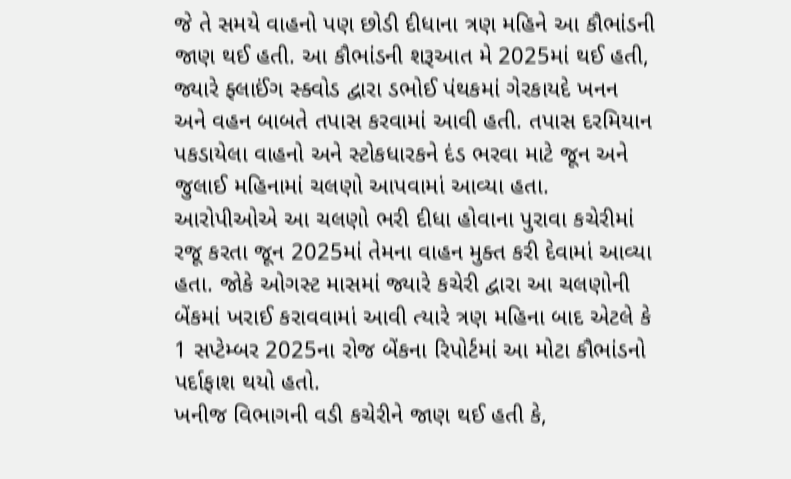જે તે સમયે વાહનો પણ છોડી દીધાના ત્રણ મહિને આ કૌભાંડની જાણ થઈ હતી. આ કૌભાંડની શરૂઆત મે 2025માં થઈ હતી, જ્યારે ફ્લાઈંગ સ્ક્વોડ દ્વારા ડભોઈ પંથકમાં ગેરકાયદે ખનન અને વહન બાબતે તપાસ કરવામાં આવી હતી. તપાસ દરમિયાન પકડાયેલા વાહનો અને સ્ટોકધારકને દંડ ભરવા માટે જૂન અને જુલાઈ મહિનામાં ચલણો આપવામાં આવ્યા હતા. આરોપીઓએ આ ચલણો ભરી દીધા હોવાના પુરાવા કચેરીમાં રજૂ કરતા જૂન 2025માં તેમના વાહન મુક્ત કરી દેવામાં આવ્યા હતા. જોકે ઓગસ્ટ માસમાં જ્યારે કચેરી દ્વારા આ ચલણોની બેંકમાં ખરાઈ કરાવવામાં આવી ત્યારે ત્રણ મહિના બાદ એટલે કે 1 સપ્ટેમ્બર 2025ના રોજ બેંકના રિપોર્ટમાં આ મોટા કૌભાંડનો પર્દાફાશ થયો હતો.
ખનીજ વિભાગની વડી કચેરીને જાણ થઈ હતી કે,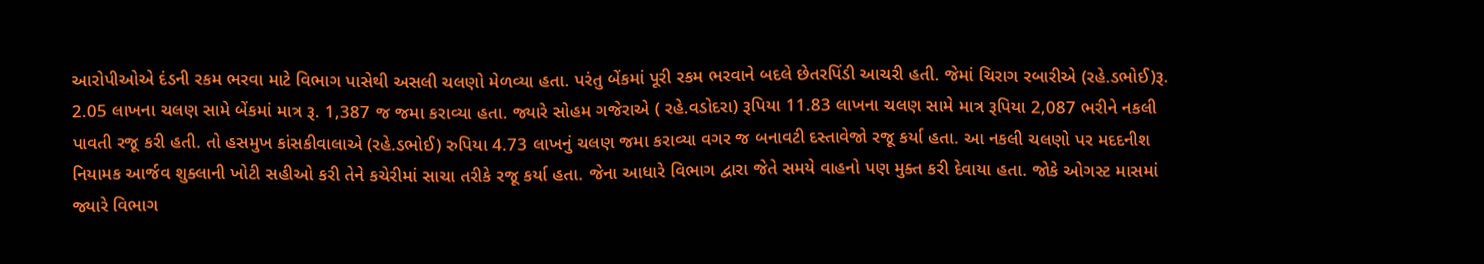આરોપીઓએ દંડની રકમ ભરવા માટે વિભાગ પાસેથી અસલી ચલણો મેળવ્યા હતા. પરંતુ બેંકમાં પૂરી રકમ ભરવાને બદલે છેતરપિંડી આચરી હતી. જેમાં ચિરાગ રબારીએ (રહે.ડભોઈ)રૂ. 2.05 લાખના ચલણ સામે બેંકમાં માત્ર રૂ. 1,387 જ જમા કરાવ્યા હતા. જ્યારે સોહમ ગજેરાએ ( રહે.વડોદરા) રૂપિયા 11.83 લાખના ચલણ સામે માત્ર રૂપિયા 2,087 ભરીને નકલી પાવતી રજૂ કરી હતી. તો હસમુખ કાંસકીવાલાએ (રહે.ડભોઈ) રુપિયા 4.73 લાખનું ચલણ જમા કરાવ્યા વગર જ બનાવટી દસ્તાવેજો રજૂ કર્યા હતા. આ નકલી ચલણો પર મદદનીશ નિયામક આર્જવ શુક્લાની ખોટી સહીઓ કરી તેને કચેરીમાં સાચા તરીકે રજૂ કર્યા હતા. જેના આધારે વિભાગ દ્વારા જેતે સમયે વાહનો પણ મુક્ત કરી દેવાયા હતા. જોકે ઓગસ્ટ માસમાં જ્યારે વિભાગ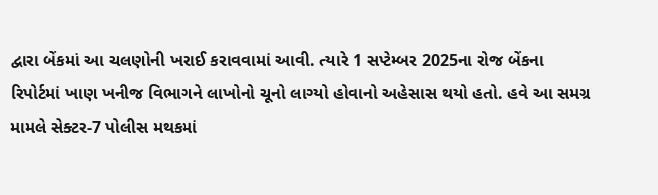દ્વારા બેંકમાં આ ચલણોની ખરાઈ કરાવવામાં આવી. ત્યારે 1 સપ્ટેમ્બર 2025ના રોજ બેંકના રિપોર્ટમાં ખાણ ખનીજ વિભાગને લાખોનો ચૂનો લાગ્યો હોવાનો અહેસાસ થયો હતો. હવે આ સમગ્ર મામલે સેક્ટર-7 પોલીસ મથકમાં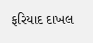ફરિયાદ દાખલ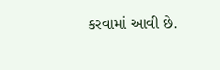કરવામાં આવી છે.